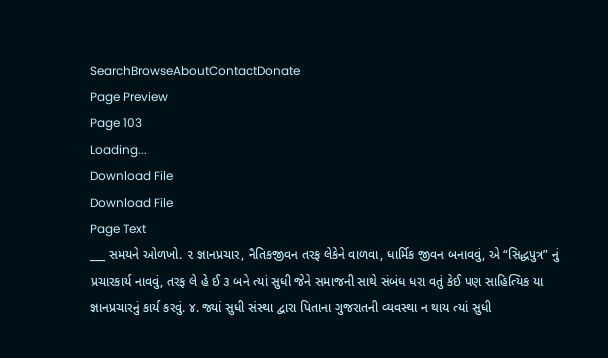SearchBrowseAboutContactDonate
Page Preview
Page 103
Loading...
Download File
Download File
Page Text
___ સમયને ઓળખો. ૨ જ્ઞાનપ્રચાર, નૈતિકજીવન તરફ લેકેને વાળવા, ધાર્મિક જીવન બનાવવું, એ “સિદ્ધપુત્ર” નું પ્રચારકાર્ય નાવવું, તરફ લે હે ઈ ૩ બને ત્યાં સુધી જેને સમાજની સાથે સંબંધ ધરા વતું કેઈ પણ સાહિત્યિક યા જ્ઞાનપ્રચારનું કાર્ય કરવું. ૪. જ્યાં સુધી સંસ્થા દ્વારા પિતાના ગુજરાતની વ્યવસ્થા ન થાય ત્યાં સુધી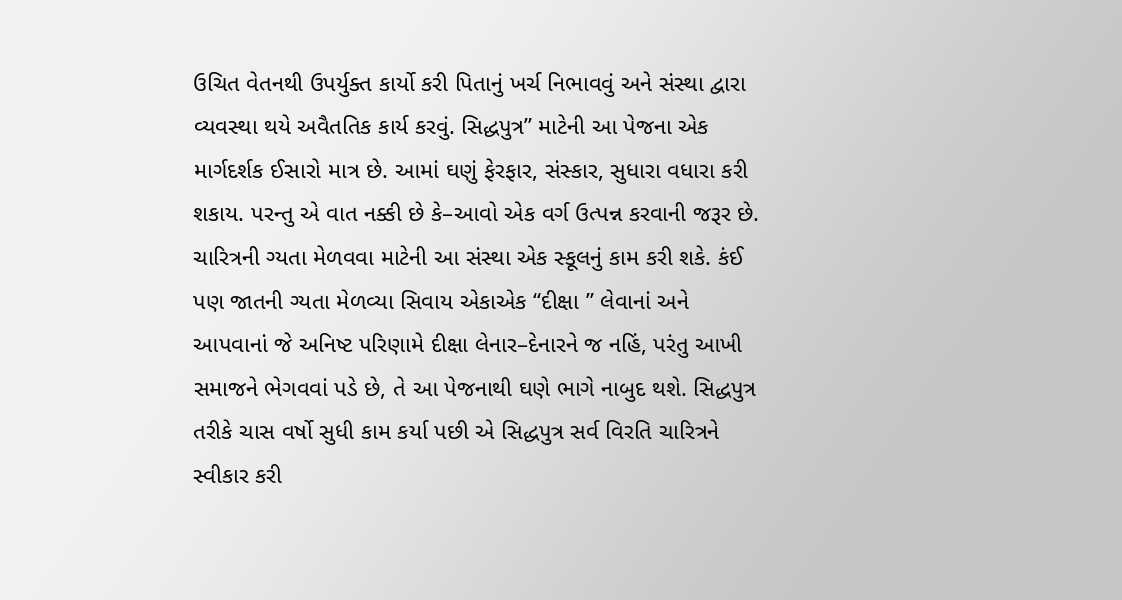ઉચિત વેતનથી ઉપર્યુક્ત કાર્યો કરી પિતાનું ખર્ચ નિભાવવું અને સંસ્થા દ્વારા વ્યવસ્થા થયે અવૈતતિક કાર્ય કરવું. સિદ્ધપુત્ર” માટેની આ પેજના એક માર્ગદર્શક ઈસારો માત્ર છે. આમાં ઘણું ફેરફાર, સંસ્કાર, સુધારા વધારા કરી શકાય. પરન્તુ એ વાત નક્કી છે કે–આવો એક વર્ગ ઉત્પન્ન કરવાની જરૂર છે. ચારિત્રની ગ્યતા મેળવવા માટેની આ સંસ્થા એક સ્કૂલનું કામ કરી શકે. કંઈ પણ જાતની ગ્યતા મેળવ્યા સિવાય એકાએક “દીક્ષા ” લેવાનાં અને આપવાનાં જે અનિષ્ટ પરિણામે દીક્ષા લેનાર–દેનારને જ નહિં, પરંતુ આખી સમાજને ભેગવવાં પડે છે, તે આ પેજનાથી ઘણે ભાગે નાબુદ થશે. સિદ્ધપુત્ર તરીકે ચાસ વર્ષો સુધી કામ કર્યા પછી એ સિદ્ધપુત્ર સર્વ વિરતિ ચારિત્રને સ્વીકાર કરી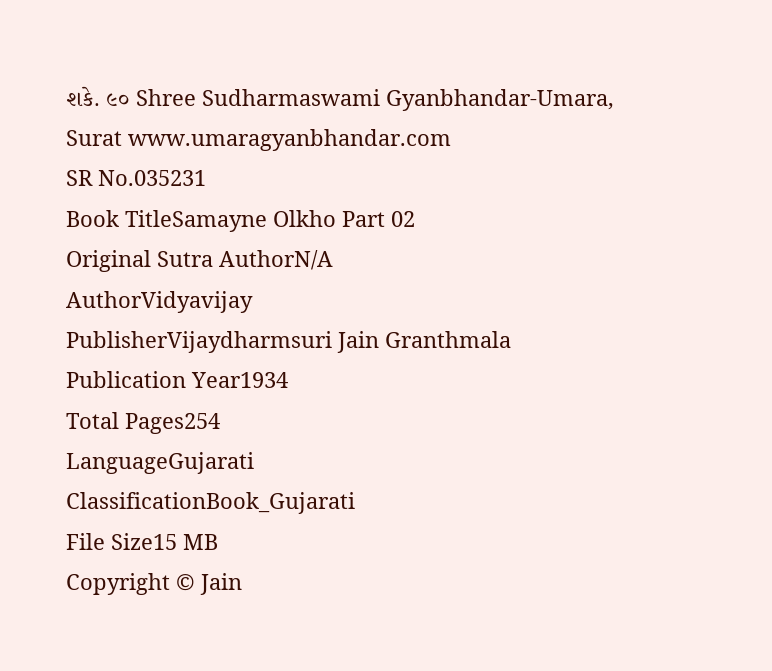શકે. ૯૦ Shree Sudharmaswami Gyanbhandar-Umara, Surat www.umaragyanbhandar.com
SR No.035231
Book TitleSamayne Olkho Part 02
Original Sutra AuthorN/A
AuthorVidyavijay
PublisherVijaydharmsuri Jain Granthmala
Publication Year1934
Total Pages254
LanguageGujarati
ClassificationBook_Gujarati
File Size15 MB
Copyright © Jain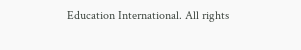Education International. All rights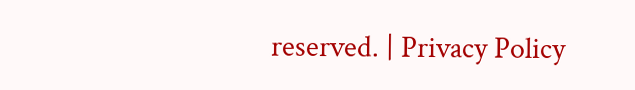reserved. | Privacy Policy